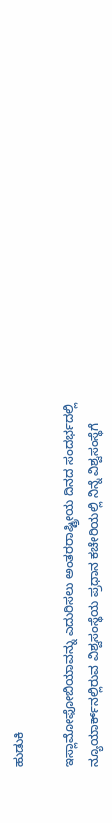ಹುಡುಕಿ

ಇಸ್ಲಾಮೋಫೋಬಿಯಾವನ್ನು ಎದುರಿಸಲು ಅಂತರರಾಷ್ಟ್ರೀಯ ದಿನದ ಸಂದರ್ಭದಲ್ಲಿ ನ್ಯೂಯಾರ್ಕ್‌ನಲ್ಲಿರುವ ವಿಶ್ವಸಂಸ್ಥೆಯ ಪ್ರಧಾನ ಕಚೇರಿಯಲ್ಲಿ ನಿನ್ನೆ ವಿಶ್ವಸಂಸ್ಥೆಗೆ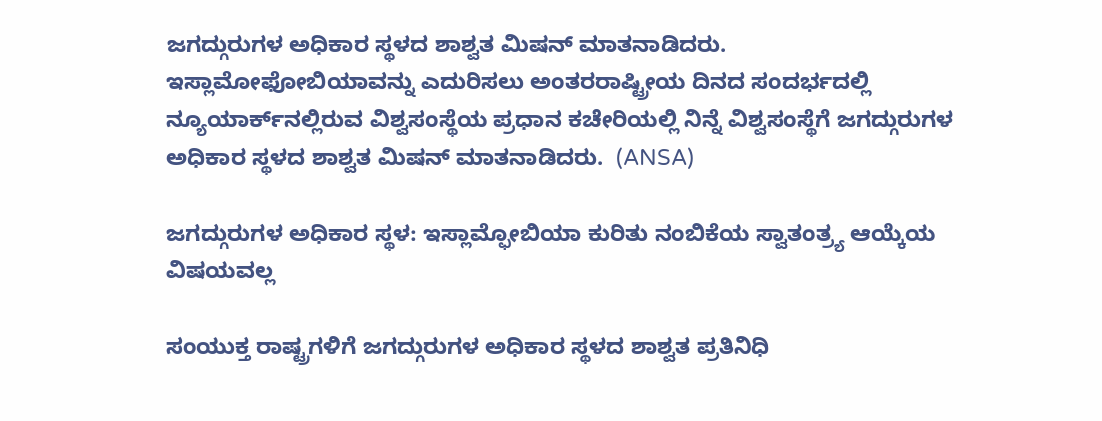ಜಗದ್ಗುರುಗಳ ಅಧಿಕಾರ ಸ್ಥಳದ ಶಾಶ್ವತ ಮಿಷನ್ ಮಾತನಾಡಿದರು. ಇಸ್ಲಾಮೋಫೋಬಿಯಾವನ್ನು ಎದುರಿಸಲು ಅಂತರರಾಷ್ಟ್ರೀಯ ದಿನದ ಸಂದರ್ಭದಲ್ಲಿ ನ್ಯೂಯಾರ್ಕ್‌ನಲ್ಲಿರುವ ವಿಶ್ವಸಂಸ್ಥೆಯ ಪ್ರಧಾನ ಕಚೇರಿಯಲ್ಲಿ ನಿನ್ನೆ ವಿಶ್ವಸಂಸ್ಥೆಗೆ ಜಗದ್ಗುರುಗಳ ಅಧಿಕಾರ ಸ್ಥಳದ ಶಾಶ್ವತ ಮಿಷನ್ ಮಾತನಾಡಿದರು.  (ANSA)

ಜಗದ್ಗುರುಗಳ ಅಧಿಕಾರ ಸ್ಥಳ: ಇಸ್ಲಾಮ್ಫೋಬಿಯಾ ಕುರಿತು ನಂಬಿಕೆಯ ಸ್ವಾತಂತ್ರ್ಯ ಆಯ್ಕೆಯ ವಿಷಯವಲ್ಲ

ಸಂಯುಕ್ತ ರಾಷ್ಟ್ರಗಳಿಗೆ ಜಗದ್ಗುರುಗಳ ಅಧಿಕಾರ ಸ್ಥಳದ ಶಾಶ್ವತ ಪ್ರತಿನಿಧಿ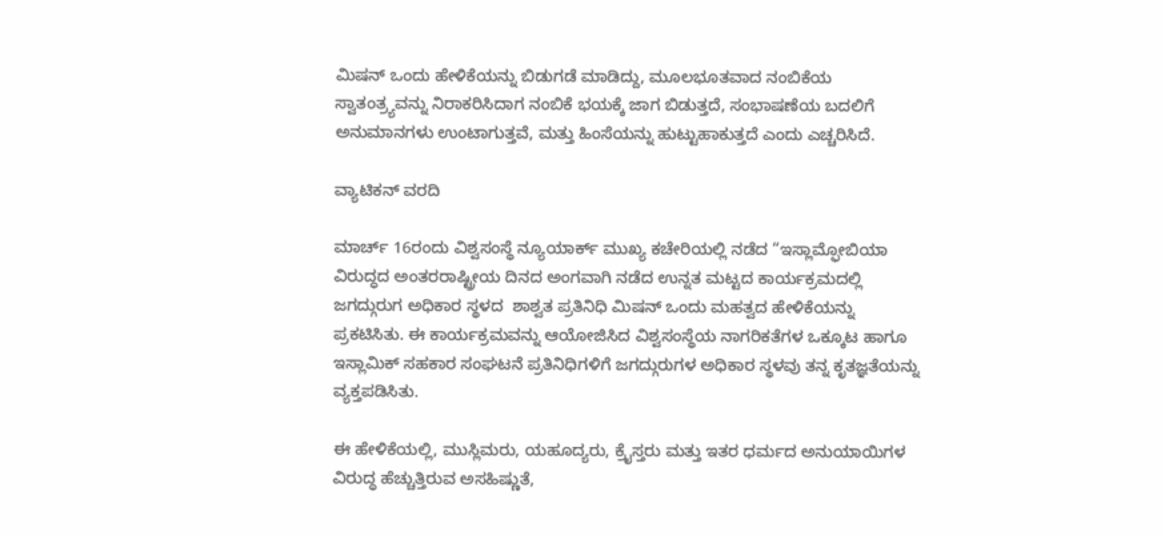ಮಿಷನ್ ಒಂದು ಹೇಳಿಕೆಯನ್ನು ಬಿಡುಗಡೆ ಮಾಡಿದ್ದು, ಮೂಲಭೂತವಾದ ನಂಬಿಕೆಯ ಸ್ವಾತಂತ್ರ್ಯವನ್ನು ನಿರಾಕರಿಸಿದಾಗ ನಂಬಿಕೆ ಭಯಕ್ಕೆ ಜಾಗ ಬಿಡುತ್ತದೆ, ಸಂಭಾಷಣೆಯ ಬದಲಿಗೆ ಅನುಮಾನಗಳು ಉಂಟಾಗುತ್ತವೆ, ಮತ್ತು ಹಿಂಸೆಯನ್ನು ಹುಟ್ಟುಹಾಕುತ್ತದೆ ಎಂದು ಎಚ್ಚರಿಸಿದೆ.

ವ್ಯಾಟಿಕನ್ ವರದಿ

ಮಾರ್ಚ್ 16ರಂದು ವಿಶ್ವಸಂಸ್ಥೆ ನ್ಯೂಯಾರ್ಕ್ ಮುಖ್ಯ ಕಚೇರಿಯಲ್ಲಿ ನಡೆದ “ಇಸ್ಲಾಮ್ಫೋಬಿಯಾ ವಿರುದ್ಧದ ಅಂತರರಾಷ್ಟ್ರೀಯ ದಿನದ ಅಂಗವಾಗಿ ನಡೆದ ಉನ್ನತ ಮಟ್ಟದ ಕಾರ್ಯಕ್ರಮದಲ್ಲಿ ಜಗದ್ಗುರುಗ ಅಧಿಕಾರ ಸ್ಥಳದ  ಶಾಶ್ವತ ಪ್ರತಿನಿಧಿ ಮಿಷನ್ ಒಂದು ಮಹತ್ವದ ಹೇಳಿಕೆಯನ್ನು ಪ್ರಕಟಿಸಿತು. ಈ ಕಾರ್ಯಕ್ರಮವನ್ನು ಆಯೋಜಿಸಿದ ವಿಶ್ವಸಂಸ್ಥೆಯ ನಾಗರಿಕತೆಗಳ ಒಕ್ಕೂಟ ಹಾಗೂ ಇಸ್ಲಾಮಿಕ್ ಸಹಕಾರ ಸಂಘಟನೆ ಪ್ರತಿನಿಧಿಗಳಿಗೆ ಜಗದ್ಗುರುಗಳ ಅಧಿಕಾರ ಸ್ಥಳವು ತನ್ನ ಕೃತಜ್ಞತೆಯನ್ನು ವ್ಯಕ್ತಪಡಿಸಿತು.

ಈ ಹೇಳಿಕೆಯಲ್ಲಿ, ಮುಸ್ಲಿಮರು, ಯಹೂದ್ಯರು, ಕ್ರೈಸ್ತರು ಮತ್ತು ಇತರ ಧರ್ಮದ ಅನುಯಾಯಿಗಳ ವಿರುದ್ಧ ಹೆಚ್ಚುತ್ತಿರುವ ಅಸಹಿಷ್ಣುತೆ,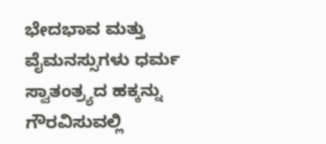ಭೇದಭಾವ ಮತ್ತು ವೈಮನಸ್ಸುಗಳು ಧರ್ಮ ಸ್ವಾತಂತ್ರ್ಯದ ಹಕ್ಕನ್ನು ಗೌರವಿಸುವಲ್ಲಿ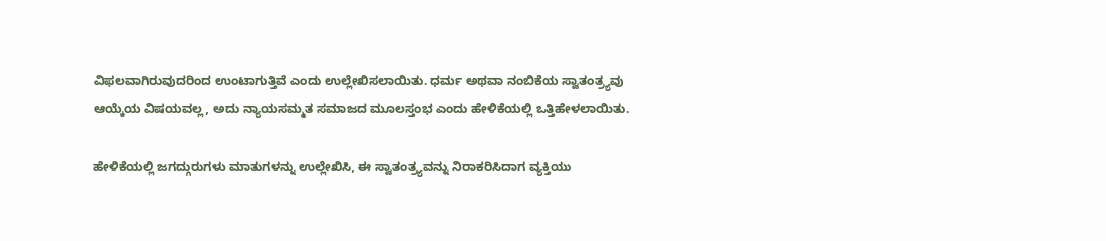ವಿಫಲವಾಗಿರುವುದರಿಂದ ಉಂಟಾಗುತ್ತಿವೆ ಎಂದು ಉಲ್ಲೇಖಿಸಲಾಯಿತು. ಧರ್ಮ ಅಥವಾ ನಂಬಿಕೆಯ ಸ್ವಾತಂತ್ರ್ಯವು ಆಯ್ಕೆಯ ವಿಷಯವಲ್ಲ, ಅದು ನ್ಯಾಯಸಮ್ಮತ ಸಮಾಜದ ಮೂಲಸ್ತಂಭ ಎಂದು ಹೇಳಿಕೆಯಲ್ಲಿ ಒತ್ತಿಹೇಳಲಾಯಿತು.

ಹೇಳಿಕೆಯಲ್ಲಿ ಜಗದ್ಗುರುಗಳು ಮಾತುಗಳನ್ನು ಉಲ್ಲೇಖಿಸಿ, ಈ ಸ್ವಾತಂತ್ರ್ಯವನ್ನು ನಿರಾಕರಿಸಿದಾಗ ವ್ಯಕ್ತಿಯು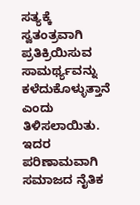ಸತ್ಯಕ್ಕೆ ಸ್ವತಂತ್ರವಾಗಿ ಪ್ರತಿಕ್ರಿಯಿಸುವ ಸಾಮರ್ಥ್ಯವನ್ನು ಕಳೆದುಕೊಳ್ಳುತ್ತಾನೆ ಎಂದು ತಿಳಿಸಲಾಯಿತು. ಇದರ ಪರಿಣಾಮವಾಗಿ ಸಮಾಜದ ನೈತಿಕ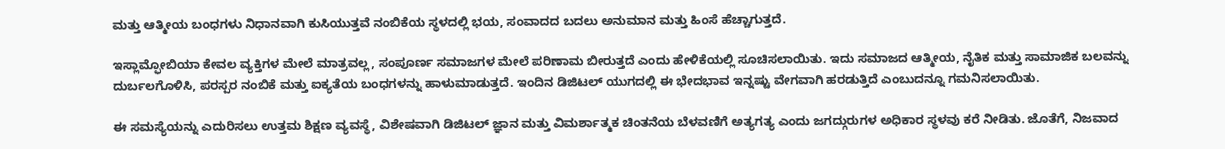ಮತ್ತು ಆತ್ಮೀಯ ಬಂಧಗಳು ನಿಧಾನವಾಗಿ ಕುಸಿಯುತ್ತವೆ ನಂಬಿಕೆಯ ಸ್ಥಳದಲ್ಲಿ ಭಯ, ಸಂವಾದದ ಬದಲು ಅನುಮಾನ ಮತ್ತು ಹಿಂಸೆ ಹೆಚ್ಚಾಗುತ್ತದೆ.

ಇಸ್ಲಾಮ್ಫೋಬಿಯಾ ಕೇವಲ ವ್ಯಕ್ತಿಗಳ ಮೇಲೆ ಮಾತ್ರವಲ್ಲ, ಸಂಪೂರ್ಣ ಸಮಾಜಗಳ ಮೇಲೆ ಪರಿಣಾಮ ಬೀರುತ್ತದೆ ಎಂದು ಹೇಳಿಕೆಯಲ್ಲಿ ಸೂಚಿಸಲಾಯಿತು. ಇದು ಸಮಾಜದ ಆತ್ಮೀಯ, ನೈತಿಕ ಮತ್ತು ಸಾಮಾಜಿಕ ಬಲವನ್ನು ದುರ್ಬಲಗೊಳಿಸಿ, ಪರಸ್ಪರ ನಂಬಿಕೆ ಮತ್ತು ಐಕ್ಯತೆಯ ಬಂಧಗಳನ್ನು ಹಾಳುಮಾಡುತ್ತದೆ. ಇಂದಿನ ಡಿಜಿಟಲ್ ಯುಗದಲ್ಲಿ ಈ ಭೇದಭಾವ ಇನ್ನಷ್ಟು ವೇಗವಾಗಿ ಹರಡುತ್ತಿದೆ ಎಂಬುದನ್ನೂ ಗಮನಿಸಲಾಯಿತು.

ಈ ಸಮಸ್ಯೆಯನ್ನು ಎದುರಿಸಲು ಉತ್ತಮ ಶಿಕ್ಷಣ ವ್ಯವಸ್ಥೆ, ವಿಶೇಷವಾಗಿ ಡಿಜಿಟಲ್ ಜ್ಞಾನ ಮತ್ತು ವಿಮರ್ಶಾತ್ಮಕ ಚಿಂತನೆಯ ಬೆಳವಣಿಗೆ ಅತ್ಯಗತ್ಯ ಎಂದು ಜಗದ್ಗುರುಗಳ ಅಧಿಕಾರ ಸ್ಥಳವು ಕರೆ ನೀಡಿತು. ಜೊತೆಗೆ, ನಿಜವಾದ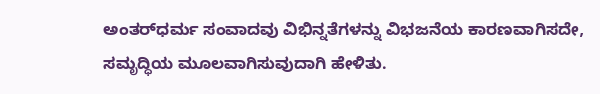ಅಂತರ್‌ಧರ್ಮ ಸಂವಾದವು ವಿಭಿನ್ನತೆಗಳನ್ನು ವಿಭಜನೆಯ ಕಾರಣವಾಗಿಸದೇ, ಸಮೃದ್ಧಿಯ ಮೂಲವಾಗಿಸುವುದಾಗಿ ಹೇಳಿತು.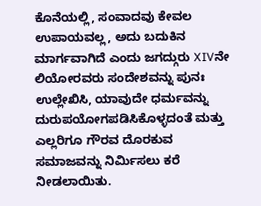ಕೊನೆಯಲ್ಲಿ, ಸಂವಾದವು ಕೇವಲ ಉಪಾಯವಲ್ಲ, ಅದು ಬದುಕಿನ ಮಾರ್ಗವಾಗಿದೆ ಎಂದು ಜಗದ್ಗುರು XIVನೇ ಲಿಯೋರವರು ಸಂದೇಶವನ್ನು ಪುನಃ ಉಲ್ಲೇಖಿಸಿ, ಯಾವುದೇ ಧರ್ಮವನ್ನು ದುರುಪಯೋಗಪಡಿಸಿಕೊಳ್ಳದಂತೆ ಮತ್ತು ಎಲ್ಲರಿಗೂ ಗೌರವ ದೊರಕುವ ಸಮಾಜವನ್ನು ನಿರ್ಮಿಸಲು ಕರೆ ನೀಡಲಾಯಿತು.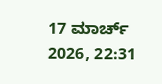17 ಮಾರ್ಚ್ 2026, 22:31